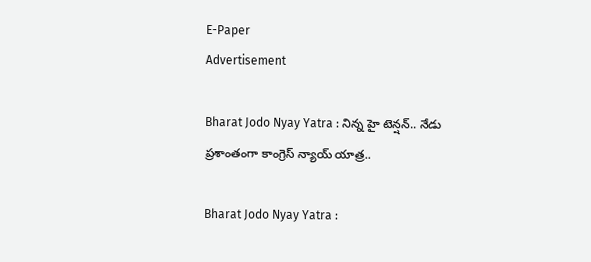E-Paper
Advertisement

Bharat Jodo Nyay Yatra : నిన్న హై టెన్షన్.. నేడు ప్రశాంతంగా కాంగ్రెస్ న్యాయ్ యాత్ర..

Bharat Jodo Nyay Yatra :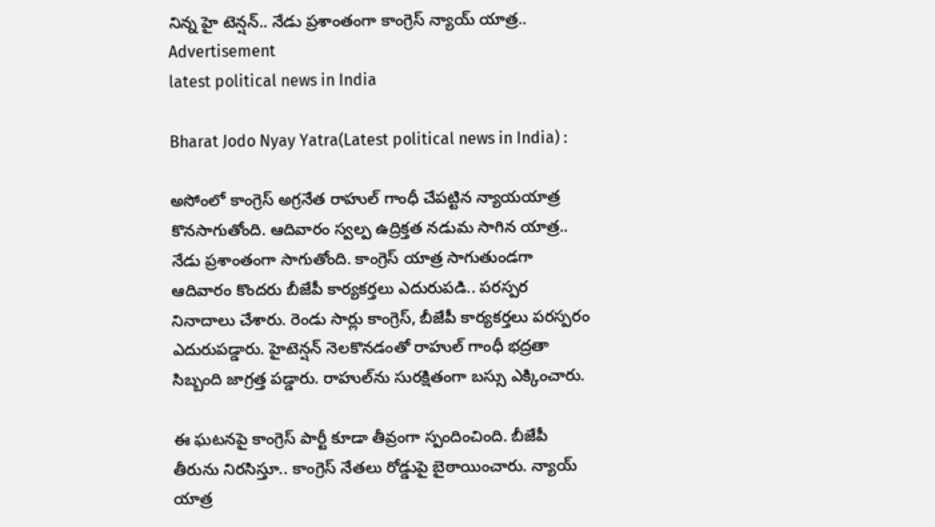నిన్న హై టెన్షన్.. నేడు ప్రశాంతంగా కాంగ్రెస్ న్యాయ్ యాత్ర..
Advertisement
latest political news in India

Bharat Jodo Nyay Yatra(Latest political news in India) :

అసోంలో కాంగ్రెస్ అగ్రనేత రాహుల్‌ గాంధీ చేపట్టిన న్యాయయాత్ర కొనసాగుతోంది. ఆదివారం స్వల్ప ఉద్రిక్తత నడుమ సాగిన యాత్ర.. నేడు ప్రశాంతంగా సాగుతోంది. కాంగ్రెస్‌ యాత్ర సాగుతుండగా ఆదివారం కొందరు బీజేపీ కార్యకర్తలు ఎదురుపడి.. పరస్పర నినాదాలు చేశారు. రెండు సార్లు కాంగ్రెస్, బీజేపీ కార్యకర్తలు పరస్పరం ఎదురుపడ్డారు. హైటెన్షన్ నెలకొనడంతో రాహుల్‌ గాంధీ భద్రతా సిబ్బంది జాగ్రత్త పడ్డారు. రాహుల్‌ను సురక్షితంగా బస్సు ఎక్కించారు.

ఈ ఘటనపై కాంగ్రెస్ పార్టీ కూడా తీవ్రంగా స్పందించింది. బీజేపీ తీరును నిరసిస్తూ.. కాంగ్రెస్ నేతలు రోడ్డుపై బైఠాయించారు. న్యాయ్‌ యాత్ర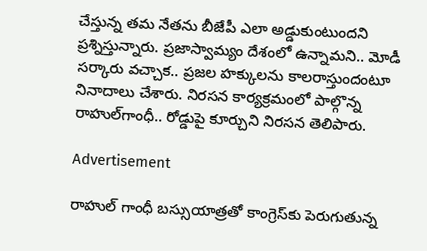చేస్తున్న తమ నేతను బీజేపీ ఎలా అడ్డుకుంటుందని ప్రశ్నిస్తున్నారు. ప్రజాస్వామ్యం దేశంలో ఉన్నామని.. మోడీ సర్కారు వచ్చాక.. ప్రజల హక్కులను కాలరాస్తుందంటూ నినాదాలు చేశారు. నిరసన కార్యక్రమంలో పాల్గొన్న రాహుల్‌గాంధీ.. రోడ్డుపై కూర్చుని నిరసన తెలిపారు.

Advertisement

రాహుల్‌ గాంధీ బస్సుయాత్రతో కాంగ్రెస్‌కు పెరుగుతున్న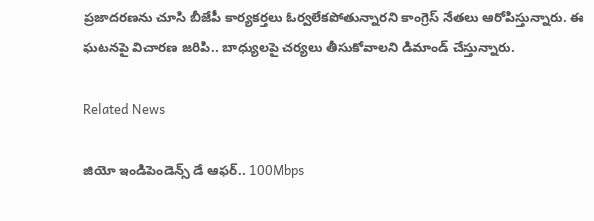ప్రజాదరణను చూసి బీజేపీ కార్యకర్తలు ఓర్వలేకపోతున్నారని కాంగ్రెస్ నేతలు ఆరోపిస్తున్నారు. ఈ ఘటనపై విచారణ జరిపి.. బాధ్యులపై చర్యలు తీసుకోవాలని డిమాండ్ చేస్తున్నారు.

Related News

జియో ఇండిపెండెన్స్ డే ఆఫర్.. 100Mbps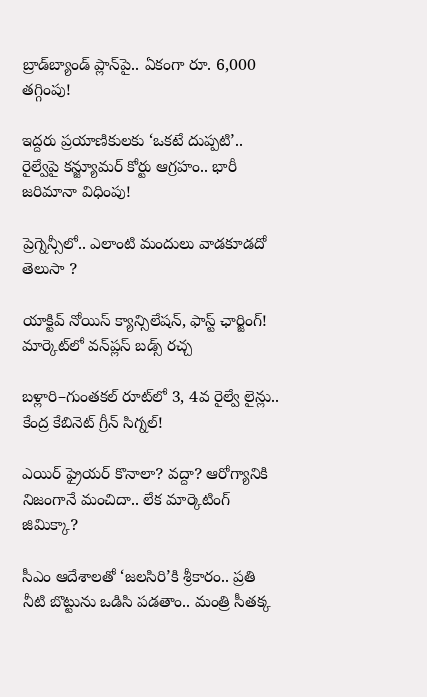బ్రాడ్‌బ్యాండ్ ప్లాన్‌పై.. ఏకంగా రూ. 6,000 తగ్గింపు!

ఇద్దరు ప్రయాణికులకు ‘ఒకటే దుప్పటి’.. రైల్వేపై కన్జ్యూమర్ కోర్టు ఆగ్రహం.. భారీ జరిమానా విధింపు!

ప్రెగ్నెన్సీలో.. ఎలాంటి మందులు వాడకూడదో తెలుసా ?

యాక్టివ్ నోయిస్ క్యాన్సిలేషన్, ఫాస్ట్ ఛార్జింగ్! మార్కెట్‌లో వన్‌ప్లస్ బడ్స్ రచ్చ

బళ్లారి–గుంతకల్ రూట్‌లో 3, 4వ రైల్వే లైన్లు..  కేంద్ర కేబినెట్ గ్రీన్ సిగ్నల్!

ఎయిర్ ఫ్రైయర్ కొనాలా? వద్దా? ఆరోగ్యానికి నిజంగానే మంచిదా.. లేక మార్కెటింగ్ జిమిక్కా?

సీఎం ఆదేశాలతో ‘జలసిరి’కి శ్రీకారం.. ప్రతి నీటి బొట్టును ఒడిసి పడతాం.. మంత్రి సీతక్క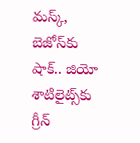మస్క్, బెజోస్‌కు షాక్.. జియో శాటిలైట్స్‌కు గ్రీన్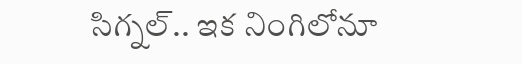సిగ్నల్.. ఇక నింగిలోనూ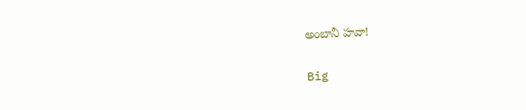అంబానీ హవా!

Big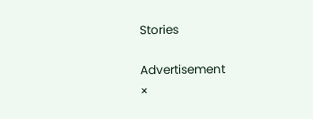Stories

Advertisement
×